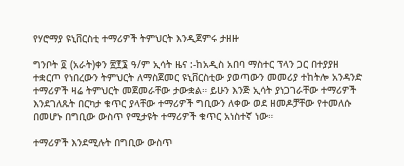የሃሮማያ ዩኒቨርስቲ ተማሪዎች ትምህርት እንዲጀምሩ ታዘዙ

ግንቦት ፬ (አራት)ቀን ፳፻፮ ዓ/ም ኢሳት ዜና :-ከአዲስ አበባ ማስተር ፕላን ጋር በተያያዘ ተቋርጦ የነበረውን ትምህርት ለማስጀመር ዩኒቨርስቲው ያወጣውን መመሪያ ተከትሎ አንዳንድ ተማሪዎች ዛሬ ትምህርት መጀመራቸው ታውቋል። ይሁን እንጅ ኢሳት ያነጋገራቸው ተማሪዎች እንደገለጹት በርካታ ቁጥር ያላቸው ተማሪዎች ግቢውን ለቀው ወደ ዘመዶቻቸው የተመለሱ በመሆኑ በግቢው ውስጥ የሚታዩት ተማሪዎች ቁጥር አነስተኛ ነው።

ተማሪዎች እንደሚሉት በግቢው ውስጥ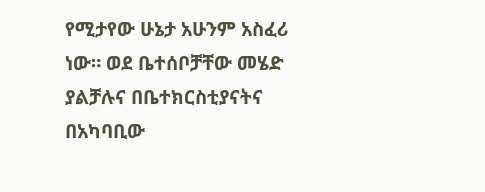የሚታየው ሁኔታ አሁንም አስፈሪ ነው። ወደ ቤተሰቦቻቸው መሄድ ያልቻሉና በቤተክርስቲያናትና በአካባቢው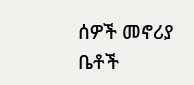ሰዎች መኖሪያ ቤቶች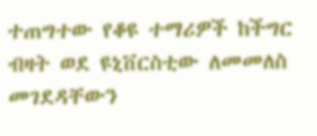ተጠግተው የቆዩ ተማሪዎች ከችግር ብዛት ወደ ዩኒቨርስቲው ለመመለስ መገደዳቸውን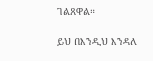ገልጸዋል።

ይህ በእንዲህ እንዳለ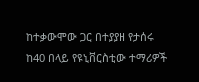ከተቃውሞው ጋር በተያያዘ የታሰሩ ከ40 በላይ የዩኒቨርስቲው ተማሪዎች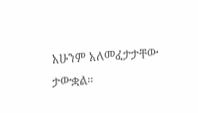አሁንም አለመፈታታቸው ታውቋል።